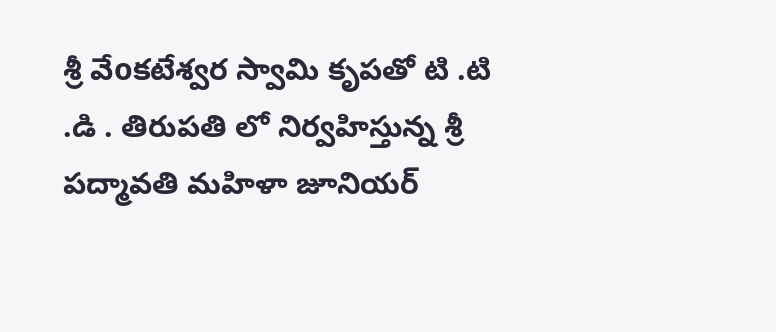శ్రీ వేoకటేశ్వర స్వామి కృపతో టి .టి .డి . తిరుపతి లో నిర్వహిస్తున్న శ్రీ పద్మావతి మహిళా జూనియర్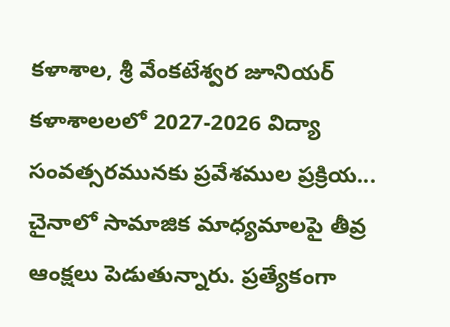కళాశాల, శ్రీ వేంకటేశ్వర జూనియర్ కళాశాలలలో 2027-2026 విద్యా సంవత్సరమునకు ప్రవేశముల ప్రక్రియ...
చైనాలో సామాజిక మాధ్యమాలపై తీవ్ర ఆంక్షలు పెడుతున్నారు. ప్రత్యేకంగా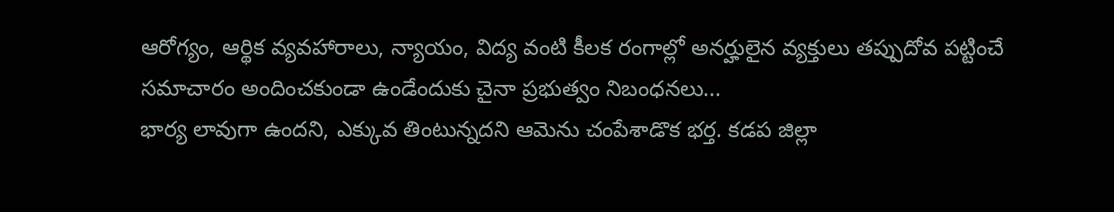ఆరోగ్యం, ఆర్థిక వ్యవహారాలు, న్యాయం, విద్య వంటి కీలక రంగాల్లో అనర్హులైన వ్యక్తులు తప్పుదోవ పట్టించే సమాచారం అందించకుండా ఉండేందుకు చైనా ప్రభుత్వం నిబంధనలు...
భార్య లావుగా ఉందని, ఎక్కువ తింటున్నదని ఆమెను చంపేశాడొక భర్త. కడప జిల్లా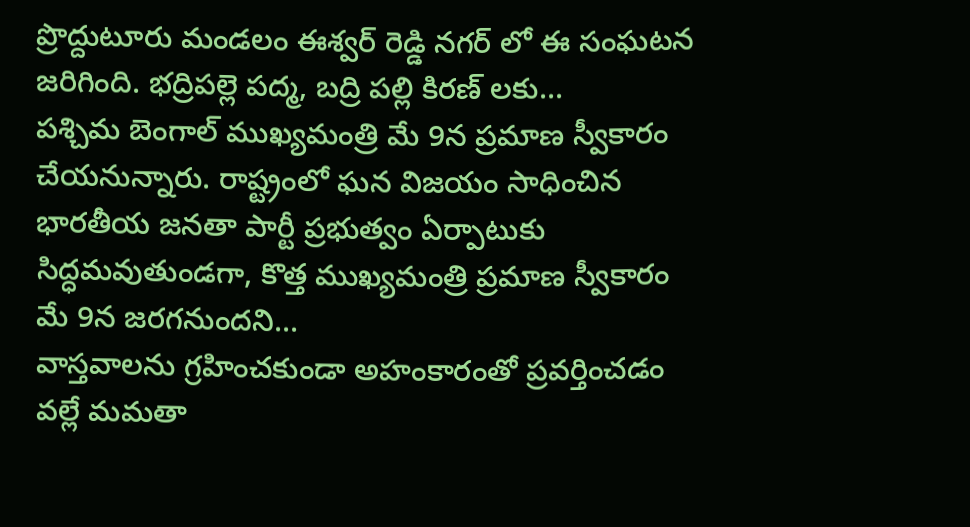ప్రొద్దుటూరు మండలం ఈశ్వర్ రెడ్డి నగర్ లో ఈ సంఘటన జరిగింది. భద్రిపల్లె పద్మ, బద్రి పల్లి కిరణ్ లకు...
పశ్చిమ బెంగాల్ ముఖ్యమంత్రి మే 9న ప్రమాణ స్వీకారం చేయనున్నారు. రాష్ట్రంలో ఘన విజయం సాధించిన భారతీయ జనతా పార్టీ ప్రభుత్వం ఏర్పాటుకు సిద్ధమవుతుండగా, కొత్త ముఖ్యమంత్రి ప్రమాణ స్వీకారం మే 9న జరగనుందని...
వాస్తవాలను గ్రహించకుండా అహంకారంతో ప్రవర్తించడం వల్లే మమతా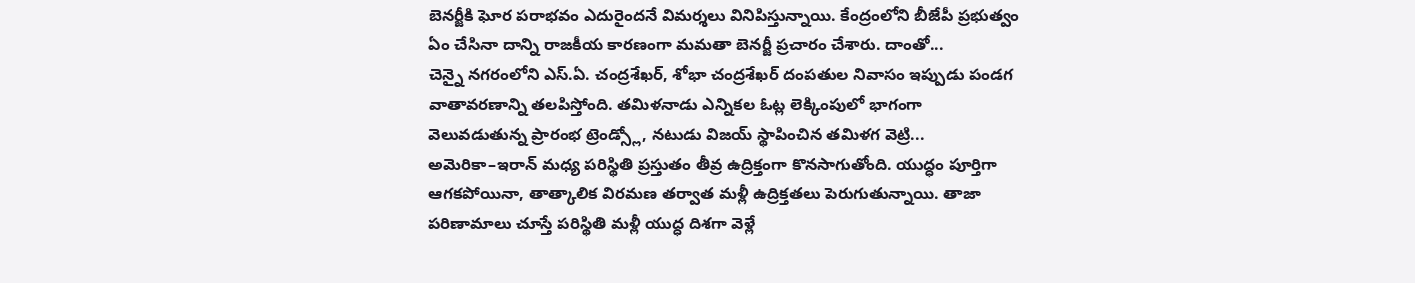బెనర్జీకి ఘోర పరాభవం ఎదురైందనే విమర్శలు వినిపిస్తున్నాయి. కేంద్రంలోని బీజేపీ ప్రభుత్వం ఏం చేసినా దాన్ని రాజకీయ కారణంగా మమతా బెనర్జీ ప్రచారం చేశారు. దాంతో...
చెన్నై నగరంలోని ఎస్.ఏ. చంద్రశేఖర్, శోభా చంద్రశేఖర్ దంపతుల నివాసం ఇప్పుడు పండగ వాతావరణాన్ని తలపిస్తోంది. తమిళనాడు ఎన్నికల ఓట్ల లెక్కింపులో భాగంగా వెలువడుతున్న ప్రారంభ ట్రెండ్స్లో, నటుడు విజయ్ స్థాపించిన తమిళగ వెట్రి...
అమెరికా–ఇరాన్ మధ్య పరిస్థితి ప్రస్తుతం తీవ్ర ఉద్రిక్తంగా కొనసాగుతోంది. యుద్ధం పూర్తిగా ఆగకపోయినా, తాత్కాలిక విరమణ తర్వాత మళ్లీ ఉద్రిక్తతలు పెరుగుతున్నాయి. తాజా పరిణామాలు చూస్తే పరిస్థితి మళ్లీ యుద్ధ దిశగా వెళ్లే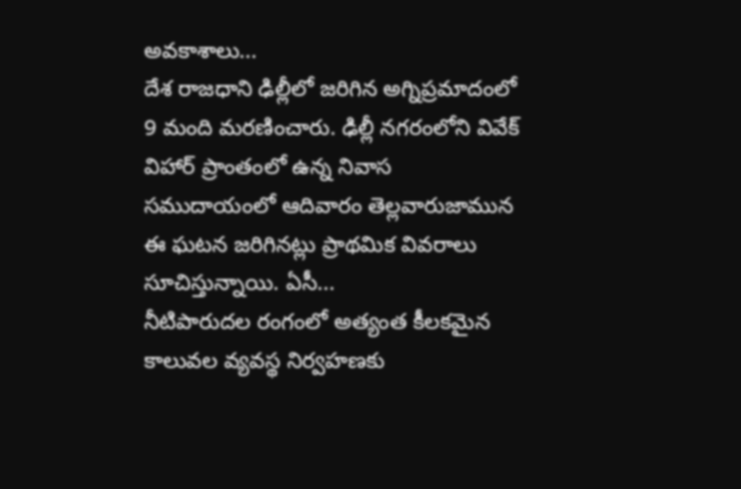అవకాశాలు...
దేశ రాజధాని ఢిల్లీలో జరిగిన అగ్నిప్రమాదంలో 9 మంది మరణించారు. ఢిల్లీ నగరంలోని వివేక్ విహార్ ప్రాంతంలో ఉన్న నివాస సముదాయంలో ఆదివారం తెల్లవారుజామున ఈ ఘటన జరిగినట్లు ప్రాథమిక వివరాలు సూచిస్తున్నాయి. ఏసీ...
నీటిపారుదల రంగంలో అత్యంత కీలకమైన కాలువల వ్యవస్థ నిర్వహణకు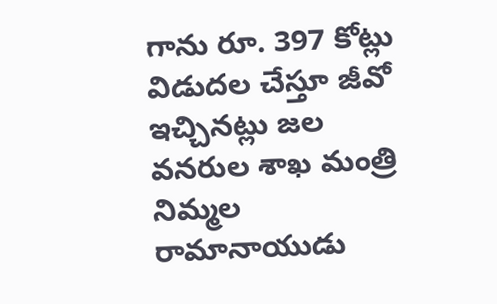గాను రూ. 397 కోట్లు విడుదల చేస్తూ జీవో ఇచ్చినట్లు జల వనరుల శాఖ మంత్రి నిమ్మల రామానాయుడు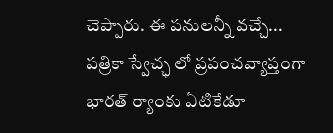చెప్పారు. ఈ పనులన్నీ వచ్చే...
పత్రికా స్వేచ్ఛ లో ప్రపంచవ్యాప్తంగా భారత్ ర్యాంకు ఏటికేడూ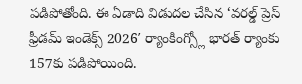పడిపోతోంది. ఈ ఏడాది విడుదల చేసిన ‘వరల్డ్ ప్రెస్ ఫ్రీడమ్ ఇండెక్స్ 2026′ ర్యాంకింగ్స్లో భారత్ ర్యాంకు 157కు పడిపోయింది.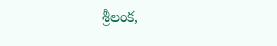శ్రీలంక,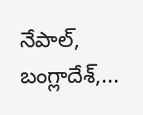నేపాల్, బంగ్లాదేశ్,...